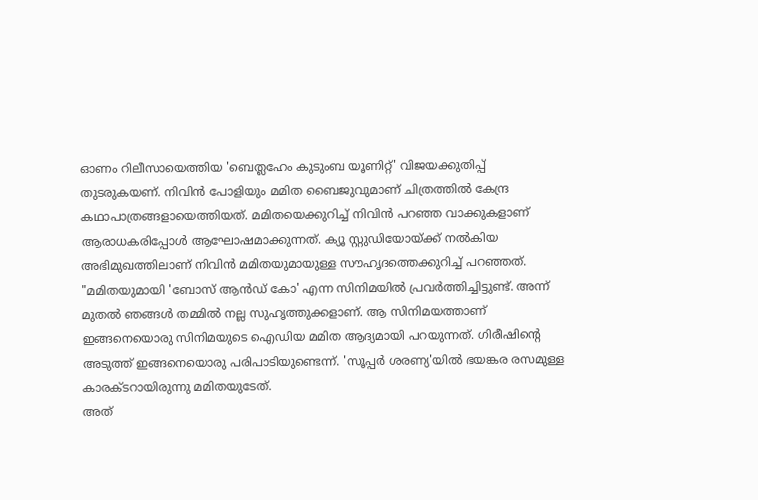ഓണം റിലീസായെത്തിയ 'ബെത്ലഹേം കുടുംബ യൂണിറ്റ്' വിജയക്കുതിപ്പ് തുടരുകയണ്. നിവിൻ പോളിയും മമിത ബൈജുവുമാണ് ചിത്രത്തിൽ കേന്ദ്ര കഥാപാത്രങ്ങളായെത്തിയത്. മമിതയെക്കുറിച്ച് നിവിൻ പറഞ്ഞ വാക്കുകളാണ് ആരാധകരിപ്പോൾ ആഘോഷമാക്കുന്നത്. ക്യൂ സ്റ്റുഡിയോയ്ക്ക് നൽകിയ അഭിമുഖത്തിലാണ് നിവിൻ മമിതയുമായുള്ള സൗഹൃദത്തെക്കുറിച്ച് പറഞ്ഞത്.
"മമിതയുമായി 'ബോസ് ആൻഡ് കോ' എന്ന സിനിമയിൽ പ്രവർത്തിച്ചിട്ടുണ്ട്. അന്ന് മുതൽ ഞങ്ങൾ തമ്മിൽ നല്ല സുഹൃത്തുക്കളാണ്. ആ സിനിമയത്താണ് ഇങ്ങനെയൊരു സിനിമയുടെ ഐഡിയ മമിത ആദ്യമായി പറയുന്നത്. ഗിരീഷിന്റെ അടുത്ത് ഇങ്ങനെയൊരു പരിപാടിയുണ്ടെന്ന്. 'സൂപ്പർ ശരണ്യ'യിൽ ഭയങ്കര രസമുള്ള കാരക്ടറായിരുന്നു മമിതയുടേത്.
അത്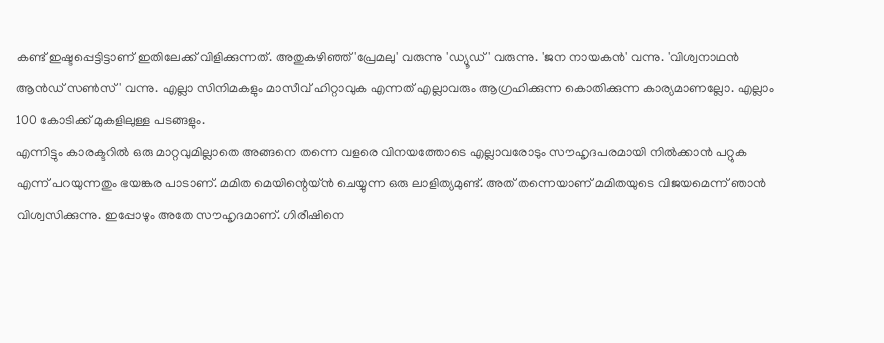കണ്ട് ഇഷ്ടപ്പെട്ടിട്ടാണ് ഇതിലേക്ക് വിളിക്കുന്നത്. അതുകഴിഞ്ഞ് 'പ്രേമലു' വരുന്നു 'ഡ്യൂഡ്' വരുന്നു. 'ജന നായകൻ' വന്നു. 'വിശ്വനാഥൻ ആൻഡ് സൺസ്' വന്നു. എല്ലാ സിനിമകളും മാസീവ് ഹിറ്റാവുക എന്നത് എല്ലാവരും ആഗ്രഹിക്കുന്ന കൊതിക്കുന്ന കാര്യമാണല്ലോ. എല്ലാം 100 കോടിക്ക് മുകളിലുള്ള പടങ്ങളും.
എന്നിട്ടും കാരക്ടറിൽ ഒരു മാറ്റവുമില്ലാതെ അങ്ങനെ തന്നെ വളരെ വിനയത്തോടെ എല്ലാവരോടും സൗഹൃദപരമായി നിൽക്കാൻ പറ്റുക എന്ന് പറയുന്നതും ഭയങ്കര പാടാണ്. മമിത മെയിന്റെയ്ൻ ചെയ്യുന്ന ഒരു ലാളിത്യമുണ്ട്. അത് തന്നെയാണ് മമിതയുടെ വിജയമെന്ന് ഞാൻ വിശ്വസിക്കുന്നു. ഇപ്പോഴും അതേ സൗഹൃദമാണ്. ഗിരീഷിനെ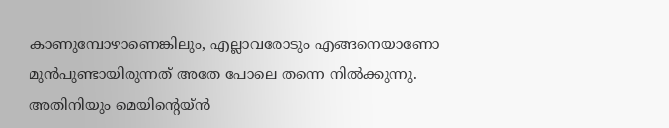കാണുമ്പോഴാണെങ്കിലും, എല്ലാവരോടും എങ്ങനെയാണോ മുൻപുണ്ടായിരുന്നത് അതേ പോലെ തന്നെ നിൽക്കുന്നു.
അതിനിയും മെയിന്റെയ്ൻ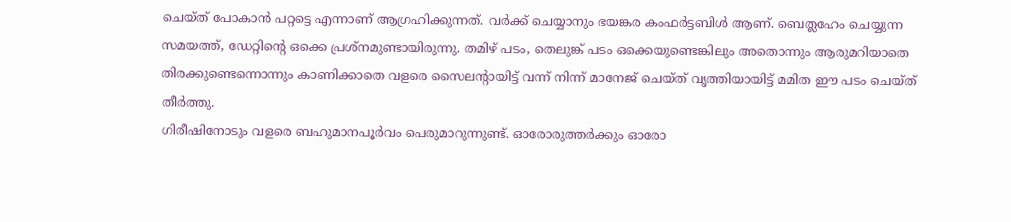ചെയ്ത് പോകാൻ പറ്റട്ടെ എന്നാണ് ആഗ്രഹിക്കുന്നത്. വർക്ക് ചെയ്യാനും ഭയങ്കര കംഫർട്ടബിൾ ആണ്. ബെത്ലഹേം ചെയ്യുന്ന സമയത്ത്, ഡേറ്റിന്റെ ഒക്കെ പ്രശ്നമുണ്ടായിരുന്നു. തമിഴ് പടം, തെലുങ്ക് പടം ഒക്കെയുണ്ടെങ്കിലും അതൊന്നും ആരുമറിയാതെ തിരക്കുണ്ടെന്നൊന്നും കാണിക്കാതെ വളരെ സൈലന്റായിട്ട് വന്ന് നിന്ന് മാനേജ് ചെയ്ത് വൃത്തിയായിട്ട് മമിത ഈ പടം ചെയ്ത് തീർത്തു.
ഗിരീഷിനോടും വളരെ ബഹുമാനപൂർവം പെരുമാറുന്നുണ്ട്. ഓരോരുത്തർക്കും ഓരോ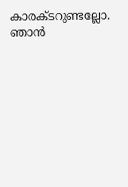കാരക്ടറുണ്ടല്ലോ. ഞാൻ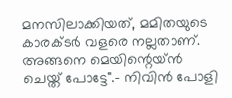മനസിലാക്കിയത്, മമിതയുടെ കാരക്ടർ വളരെ നല്ലതാണ്. അങ്ങനെ മെയിന്റെയ്ൻ ചെയ്ത് പോട്ടേ".- നിവിൻ പോളി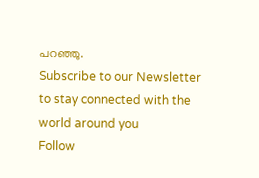പറഞ്ഞു.
Subscribe to our Newsletter to stay connected with the world around you
Follow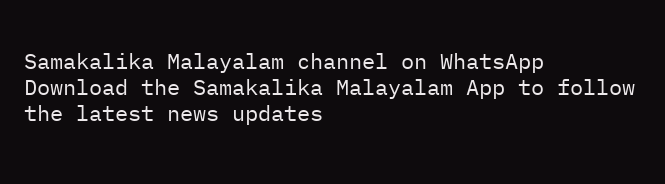Samakalika Malayalam channel on WhatsApp
Download the Samakalika Malayalam App to follow the latest news updates